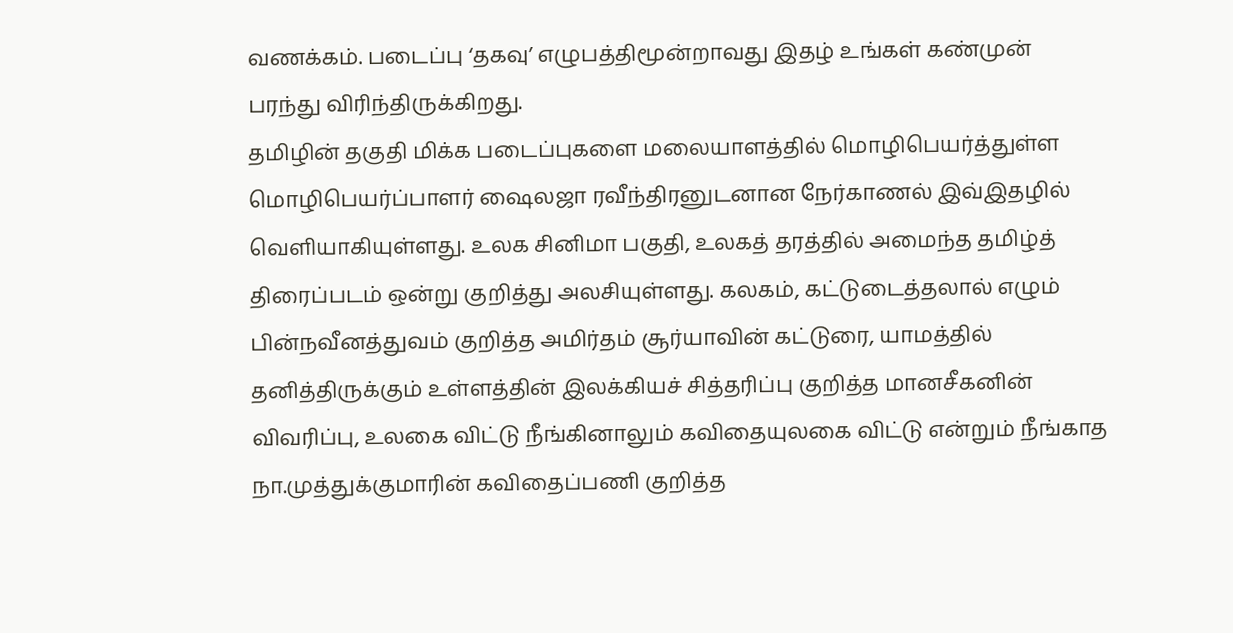வணக்கம். படைப்பு ‘தகவு’ எழுபத்திமூன்றாவது இதழ் உங்கள் கண்முன் பரந்து விரிந்திருக்கிறது.
தமிழின் தகுதி மிக்க படைப்புகளை மலையாளத்தில் மொழிபெயர்த்துள்ள மொழிபெயர்ப்பாளர் ஷைலஜா ரவீந்திரனுடனான நேர்காணல் இவ்இதழில் வெளியாகியுள்ளது. உலக சினிமா பகுதி, உலகத் தரத்தில் அமைந்த தமிழ்த் திரைப்படம் ஒன்று குறித்து அலசியுள்ளது. கலகம், கட்டுடைத்தலால் எழும் பின்நவீனத்துவம் குறித்த அமிர்தம் சூர்யாவின் கட்டுரை, யாமத்தில் தனித்திருக்கும் உள்ளத்தின் இலக்கியச் சித்தரிப்பு குறித்த மானசீகனின் விவரிப்பு, உலகை விட்டு நீங்கினாலும் கவிதையுலகை விட்டு என்றும் நீங்காத நா.முத்துக்குமாரின் கவிதைப்பணி குறித்த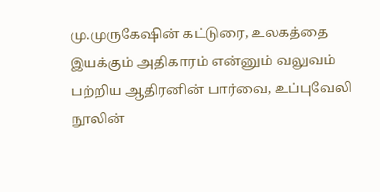மு.முருகேஷின் கட்டுரை, உலகத்தை இயக்கும் அதிகாரம் என்னும் வலுவம் பற்றிய ஆதிரனின் பார்வை, உப்புவேலி நூலின்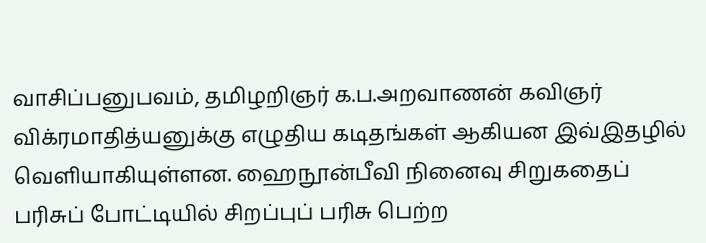வாசிப்பனுபவம், தமிழறிஞர் க.ப.அறவாணன் கவிஞர் விக்ரமாதித்யனுக்கு எழுதிய கடிதங்கள் ஆகியன இவ்இதழில் வெளியாகியுள்ளன. ஹைநூன்பீவி நினைவு சிறுகதைப் பரிசுப் போட்டியில் சிறப்புப் பரிசு பெற்ற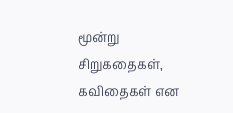மூன்று சிறுகதைகள், கவிதைகள் என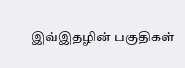இவ்இதழின் பகுதிகள்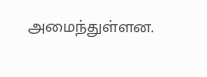அமைந்துள்ளன.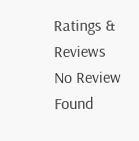Ratings & Reviews
No Review Found